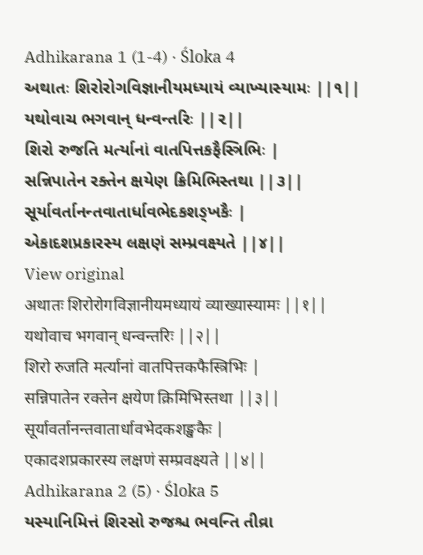Adhikarana 1 (1-4) · Śloka 4
અથાતઃ શિરોરોગવિજ્ઞાનીયમધ્યાયં વ્યાખ્યાસ્યામઃ ||૧||
યથોવાચ ભગવાન્ ધન્વન્તરિઃ ||૨||
શિરો રુજતિ મર્ત્યાનાં વાતપિત્તકફૈસ્ત્રિભિઃ |
સન્નિપાતેન રક્તેન ક્ષયેણ ક્રિમિભિસ્તથા ||૩||
સૂર્યાવર્તાનન્તવાતાર્ધાવભેદકશઙ્ખકૈઃ |
એકાદશપ્રકારસ્ય લક્ષણં સમ્પ્રવક્ષ્યતે ||૪||
View original
अथातः शिरोरोगविज्ञानीयमध्यायं व्याख्यास्यामः ||१||
यथोवाच भगवान् धन्वन्तरिः ||२||
शिरो रुजति मर्त्यानां वातपित्तकफैस्त्रिभिः |
सन्निपातेन रक्तेन क्षयेण क्रिमिभिस्तथा ||३||
सूर्यावर्तानन्तवातार्धावभेदकशङ्खकैः |
एकादशप्रकारस्य लक्षणं सम्प्रवक्ष्यते ||४||
Adhikarana 2 (5) · Śloka 5
યસ્યાનિમિત્તં શિરસો રુજશ્ચ ભવન્તિ તીવ્રા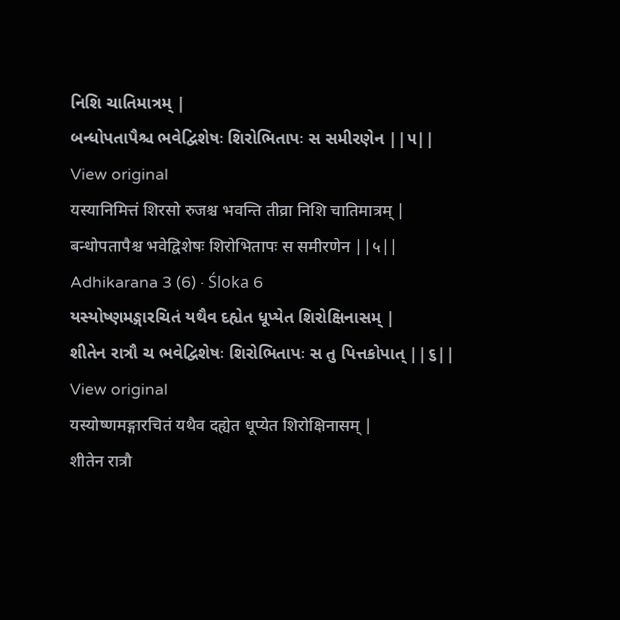નિશિ ચાતિમાત્રમ્ |
બન્ધોપતાપૈશ્ચ ભવેદ્વિશેષઃ શિરોભિતાપઃ સ સમીરણેન ||૫||
View original
यस्यानिमित्तं शिरसो रुजश्च भवन्ति तीव्रा निशि चातिमात्रम् |
बन्धोपतापैश्च भवेद्विशेषः शिरोभितापः स समीरणेन ||५||
Adhikarana 3 (6) · Śloka 6
યસ્યોષ્ણમઙ્ગારચિતં યથૈવ દહ્યેત ધૂપ્યેત શિરોક્ષિનાસમ્ |
શીતેન રાત્રૌ ચ ભવેદ્વિશેષઃ શિરોભિતાપઃ સ તુ પિત્તકોપાત્ ||૬||
View original
यस्योष्णमङ्गारचितं यथैव दह्येत धूप्येत शिरोक्षिनासम् |
शीतेन रात्रौ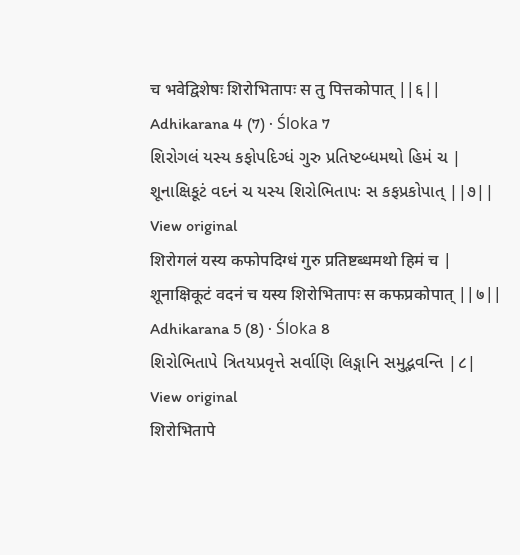च भवेद्विशेषः शिरोभितापः स तु पित्तकोपात् ||६||
Adhikarana 4 (7) · Śloka 7
શિરોગલં યસ્ય કફોપદિગ્ધં ગુરુ પ્રતિષ્ટબ્ધમથો હિમં ચ |
શૂનાક્ષિકૂટં વદનં ચ યસ્ય શિરોભિતાપઃ સ કફપ્રકોપાત્ ||૭||
View original
शिरोगलं यस्य कफोपदिग्धं गुरु प्रतिष्टब्धमथो हिमं च |
शूनाक्षिकूटं वदनं च यस्य शिरोभितापः स कफप्रकोपात् ||७||
Adhikarana 5 (8) · Śloka 8
શિરોભિતાપે ત્રિતયપ્રવૃત્તે સર્વાણિ લિઙ્ગાનિ સમુદ્ભવન્તિ |૮|
View original
शिरोभितापे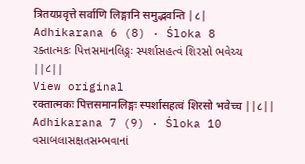त्रितयप्रवृत्ते सर्वाणि लिङ्गानि समुद्भवन्ति |८|
Adhikarana 6 (8) · Śloka 8
રક્તાત્મકઃ પિત્તસમાનલિઙ્ગઃ સ્પર્શાસહત્વં શિરસો ભવેચ્ચ ||૮||
View original
रक्तात्मकः पित्तसमानलिङ्गः स्पर्शासहत्वं शिरसो भवेच्च ||८||
Adhikarana 7 (9) · Śloka 10
વસાબલાસક્ષતસમ્ભવાનાં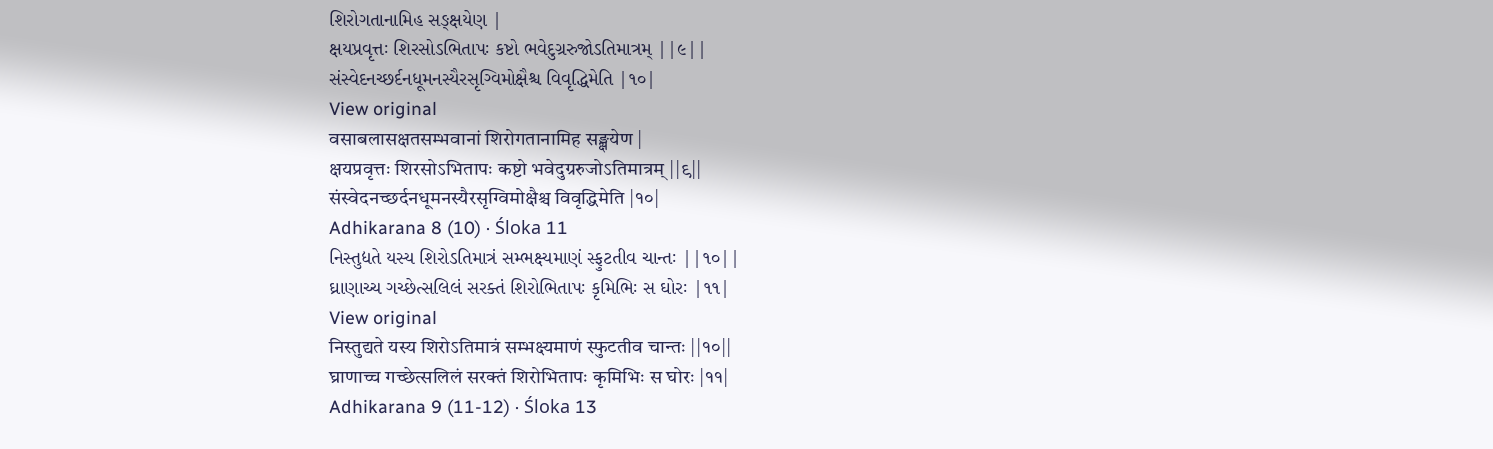શિરોગતાનામિહ સઙ્ક્ષયેણ |
ક્ષયપ્રવૃત્તઃ શિરસોઽભિતાપઃ કષ્ટો ભવેદુગ્રરુજોઽતિમાત્રમ્ ||૯||
સંસ્વેદનચ્છર્દનધૂમનસ્યૈરસૃગ્વિમોક્ષૈશ્ચ વિવૃદ્ધિમેતિ |૧૦|
View original
वसाबलासक्षतसम्भवानां शिरोगतानामिह सङ्क्षयेण |
क्षयप्रवृत्तः शिरसोऽभितापः कष्टो भवेदुग्ररुजोऽतिमात्रम् ||९||
संस्वेदनच्छर्दनधूमनस्यैरसृग्विमोक्षैश्च विवृद्धिमेति |१०|
Adhikarana 8 (10) · Śloka 11
નિસ્તુદ્યતે યસ્ય શિરોઽતિમાત્રં સમ્ભક્ષ્યમાણં સ્ફુટતીવ ચાન્તઃ ||૧૦||
ઘ્રાણાચ્ચ ગચ્છેત્સલિલં સરક્તં શિરોભિતાપઃ કૃમિભિઃ સ ઘોરઃ |૧૧|
View original
निस्तुद्यते यस्य शिरोऽतिमात्रं सम्भक्ष्यमाणं स्फुटतीव चान्तः ||१०||
घ्राणाच्च गच्छेत्सलिलं सरक्तं शिरोभितापः कृमिभिः स घोरः |११|
Adhikarana 9 (11-12) · Śloka 13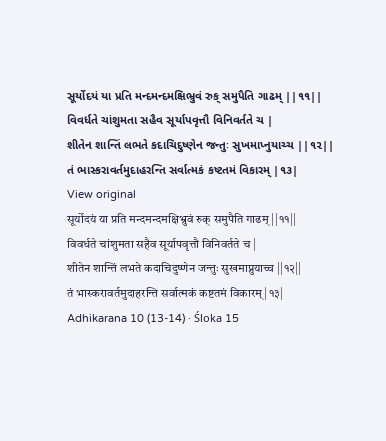સૂર્યોદયં યા પ્રતિ મન્દમન્દમક્ષિભ્રુવં રુક્ સમુપૈતિ ગાઢમ્ ||૧૧||
વિવર્ધતે ચાંશુમતા સહૈવ સૂર્યાપવૃત્તૌ વિનિવર્તતે ચ |
શીતેન શાન્તિં લભતે કદાચિદુષ્ણેન જન્તુઃ સુખમાપ્નુયાચ્ચ ||૧૨||
તં ભાસ્કરાવર્તમુદાહરન્તિ સર્વાત્મકં કષ્ટતમં વિકારમ્ |૧૩|
View original
सूर्योदयं या प्रति मन्दमन्दमक्षिभ्रुवं रुक् समुपैति गाढम् ||११||
विवर्धते चांशुमता सहैव सूर्यापवृत्तौ विनिवर्तते च |
शीतेन शान्तिं लभते कदाचिदुष्णेन जन्तुः सुखमाप्नुयाच्च ||१२||
तं भास्करावर्तमुदाहरन्ति सर्वात्मकं कष्टतमं विकारम् |१३|
Adhikarana 10 (13-14) · Śloka 15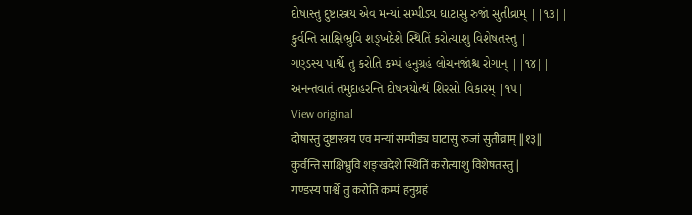દોષાસ્તુ દુષ્ટાસ્ત્રય એવ મન્યાં સમ્પીડ્ય ઘાટાસુ રુજાં સુતીવ્રામ્ ||૧૩||
કુર્વન્તિ સાક્ષિભ્રુવિ શઙ્ખદેશે સ્થિતિં કરોત્યાશુ વિશેષતસ્તુ |
ગણ્ડસ્ય પાર્શ્વે તુ કરોતિ કમ્પં હનુગ્રહં લોચનજાંશ્ચ રોગાન્ ||૧૪||
અનન્તવાતં તમુદાહરન્તિ દોષત્રયોત્થં શિરસો વિકારમ્ |૧૫|
View original
दोषास्तु दुष्टास्त्रय एव मन्यां सम्पीड्य घाटासु रुजां सुतीव्राम् ||१३||
कुर्वन्ति साक्षिभ्रुवि शङ्खदेशे स्थितिं करोत्याशु विशेषतस्तु |
गण्डस्य पार्श्वे तु करोति कम्पं हनुग्रहं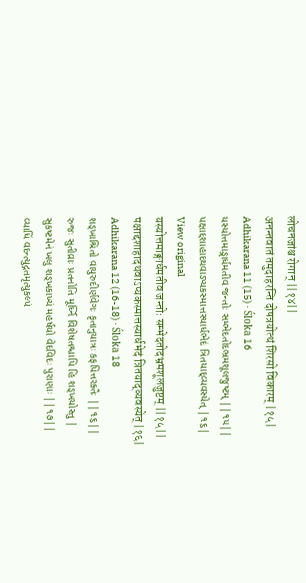लोचनजांश्च रोगान् ||१४||
अनन्तवातं तमुदाहरन्ति दोषत्रयोत्थं शिरसो विकारम् |१५|
Adhikarana 11 (15) · Śloka 16
યસ્યોત્તમાઙ્ગાર્ધમતીવ જન્તોઃ સમ્ભેદતોદભ્રમશૂલજુષ્ટમ્ ||૧૫||
પક્ષાદ્દશાહાદથવાઽપ્યકસ્માત્તસ્યાર્ધભેદં ત્રિતયાદ્વ્યવસ્યેત્ |૧૬|
View original
यस्योत्तमाङ्गार्धमतीव जन्तोः सम्भेदतोदभ्रमशूलजुष्टम् ||१५||
पक्षाद्दशाहादथवाऽप्यकस्मात्तस्यार्धभेदं त्रितयाद्व्यवस्येत् |१६|
Adhikarana 12 (16-18) · Śloka 18
શઙ્ખાશ્રિતો વાયુરુદીર્ણવેગઃ કૃતાનુયાત્રઃ કફપિત્તરક્તૈઃ ||૧૬||
રુજઃ સુતીવ્રાઃ પ્રતનોતિ મૂર્ધ્નિ વિશેષતશ્ચાપિ હિ શઙ્ખયોસ્તુ |
સુકષ્ટમેનં ખલુ શઙ્ખકાખ્યં મહર્ષયો વેદવિદઃ પુરાણાઃ ||૧૭||
વ્યાધિં વદન્ત્યુદ્ગતમૃત્યુકલ્પં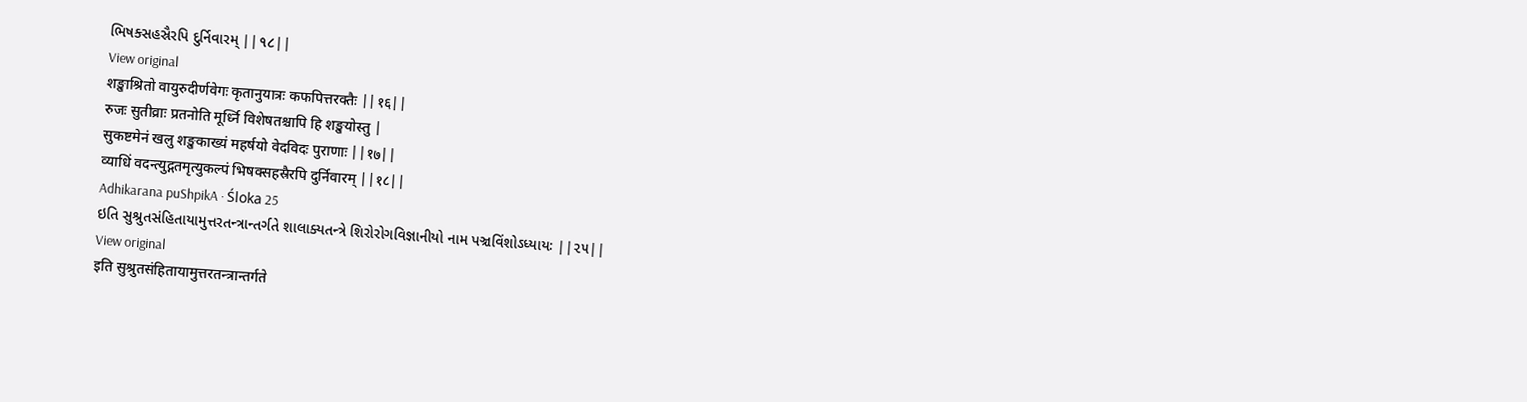ભિષક્સહસ્રૈરપિ દુર્નિવારમ્ ||૧૮||
View original
शङ्खाश्रितो वायुरुदीर्णवेगः कृतानुयात्रः कफपित्तरक्तैः ||१६||
रुजः सुतीव्राः प्रतनोति मूर्ध्नि विशेषतश्चापि हि शङ्खयोस्तु |
सुकष्टमेनं खलु शङ्खकाख्यं महर्षयो वेदविदः पुराणाः ||१७||
व्याधिं वदन्त्युद्गतमृत्युकल्पं भिषक्सहस्रैरपि दुर्निवारम् ||१८||
Adhikarana puShpikA · Śloka 25
ઇતિ સુશ્રુતસંહિતાયામુત્તરતન્ત્રાન્તર્ગતે શાલાક્યતન્ત્રે શિરોરોગવિજ્ઞાનીયો નામ પઞ્ચવિંશોઽધ્યાયઃ ||૨૫||
View original
इति सुश्रुतसंहितायामुत्तरतन्त्रान्तर्गते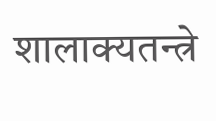शालाक्यतन्त्रे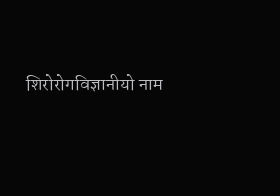शिरोरोगविज्ञानीयो नाम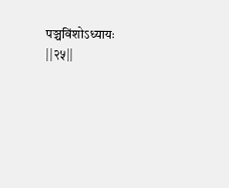पञ्चविंशोऽध्यायः ||२५||